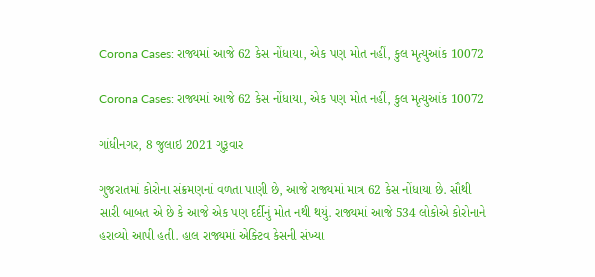Corona Cases: રાજ્યમાં આજે 62 કેસ નોંધાયા, એક પણ મોત નહીં, કુલ મૃત્યુઆંક 10072

Corona Cases: રાજ્યમાં આજે 62 કેસ નોંધાયા, એક પણ મોત નહીં, કુલ મૃત્યુઆંક 10072

ગાંધીનગર, 8 જુલાઇ 2021 ગુરૂવાર

ગુજરાતમાં કોરોના સંક્રમણનાં વળતા પાણી છે, આજે રાજ્યમાં માત્ર 62 કેસ નોંધાયા છે. સૌથી સારી બાબત એ છે કે આજે એક પણ દર્દીનું મોત નથી થયું. રાજ્યમાં આજે 534 લોકોએ કોરોનાને હરાવ્યો આપી હતી. હાલ રાજ્યમાં એક્ટિવ કેસની સંખ્યા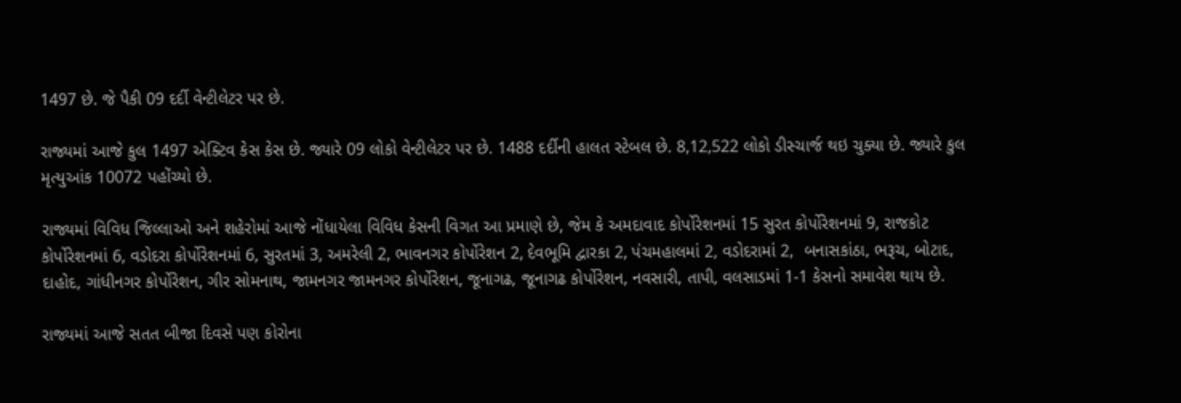1497 છે. જે પૈકી 09 દર્દી વેન્ટીલેટર પર છે.

રાજ્યમાં આજે કુલ 1497 એક્ટિવ કેસ કેસ છે. જ્યારે 09 લોકો વેન્ટીલેટર પર છે. 1488 દર્દીની હાલત સ્ટેબલ છે. 8,12,522 લોકો ડીસ્ચાર્જ થઇ ચુક્યા છે. જ્યારે કુલ મૃત્યુઆંક 10072 પહોંચ્યો છે.

રાજ્યમાં વિવિધ જિલ્લાઓ અને શહેરોમાં આજે નોંધાયેલા વિવિધ કેસની વિગત આ પ્રમાણે છે, જેમ કે અમદાવાદ કોર્પોરેશનમાં 15 સુરત કોર્પોરેશનમાં 9, રાજકોટ કોર્પોરેશનમાં 6, વડોદરા કોર્પોરેશનમાં 6, સુરતમાં 3, અમરેલી 2, ભાવનગર કોર્પોરેશન 2, દેવભૂમિ દ્વારકા 2, પંચમહાલમાં 2, વડોદરામાં 2,  બનાસકાંઠા, ભરૂચ, બોટાદ, દાહોદ, ગાંધીનગર કોર્પોરેશન, ગીર સોમનાથ, જામનગર જામનગર કોર્પોરેશન, જૂનાગઢ, જૂનાગઢ કોર્પોરેશન, નવસારી, તાપી, વલસાડમાં 1-1 કેસનો સમાવેશ થાય છે.

રાજ્યમાં આજે સતત બીજા દિવસે પણ કોરોના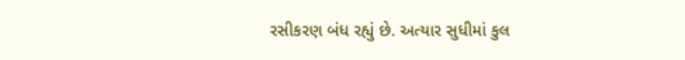રસીકરણ બંધ રહ્યું છે. અત્યાર સુધીમાં કુલ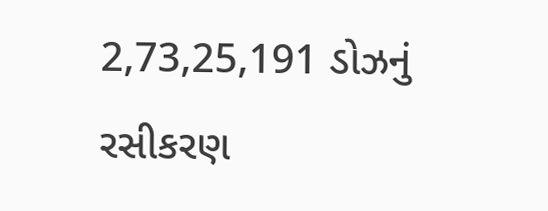2,73,25,191 ડોઝનું રસીકરણ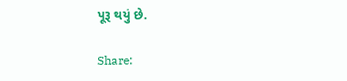પૂરૂ થયું છે.

Share: